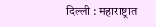दिल्ली : महाराष्ट्रात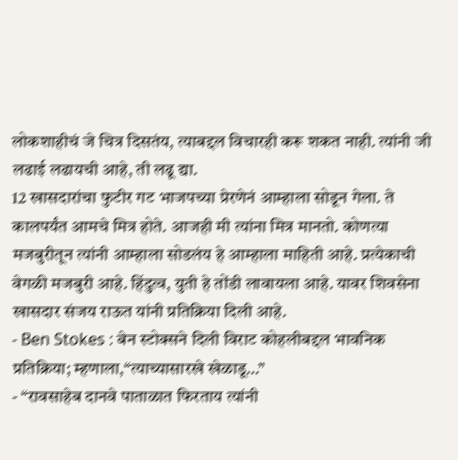लोकशाहीचं जे चित्र दिसतंय, त्याबद्दल विचारही करू शकत नाही. त्यांनी जी लढाई लढायची आहे, ती लढू द्या.
12 खासदारांचा फुटीर गट भाजपच्या प्रेरणेनं आम्हाला सोडून गेला. ते कालपर्यंत आमचे मित्र होते. आजही मी त्यांना मित्र मानतो. कोणत्या मजबुरीतून त्यांनी आम्हाला सोडलंय हे आम्हाला माहिती आहे. प्रत्येकाची वेगळी मजबुरी आहे. हिंदुत्व, युती हे तोंडी लावायला आहे. यावर शिवसेना खासदार संजय राऊत यांनी प्रतिक्रिया दिली आहे.
- Ben Stokes : बेन स्टोक्सने दिली विराट कोहलीबद्दल भावनिक प्रतिक्रिया; म्हणाला,“त्याच्यासारखे खेळाडू…”
- “रावसाहेब दानवे पाताळात फिरताय त्यांनी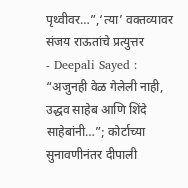पृथ्वीवर…”,‘त्या’ वक्तव्यावर संजय राऊतांचे प्रत्युत्तर
- Deepali Sayed : “अजुनही वेळ गेलेली नाही, उद्धव साहेब आणि शिंदे साहेबांनी…”; कोर्टाच्या सुनावणीनंतर दीपाली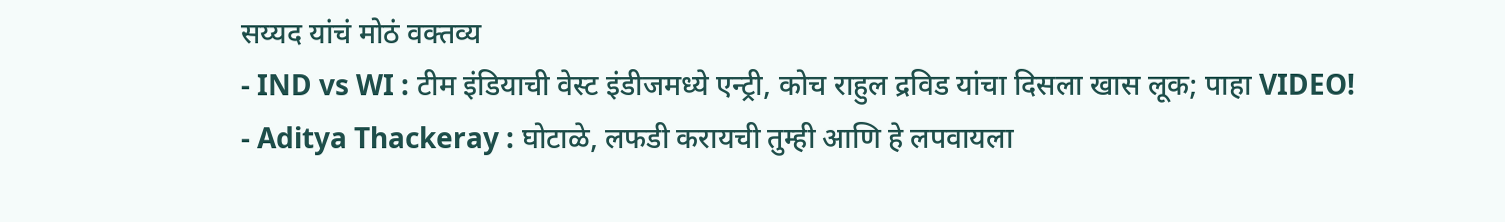सय्यद यांचं मोठं वक्तव्य
- IND vs WI : टीम इंडियाची वेस्ट इंडीजमध्ये एन्ट्री, कोच राहुल द्रविड यांचा दिसला खास लूक; पाहा VIDEO!
- Aditya Thackeray : घोटाळे, लफडी करायची तुम्ही आणि हे लपवायला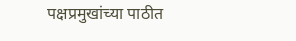पक्षप्रमुखांच्या पाठीत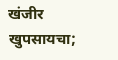खंजीर खुपसायचा;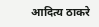आदित्य ठाकरे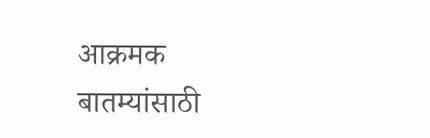आक्रमक
बातम्यांसाठी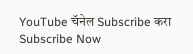YouTube चॅनेल Subscribe करा
Subscribe Now